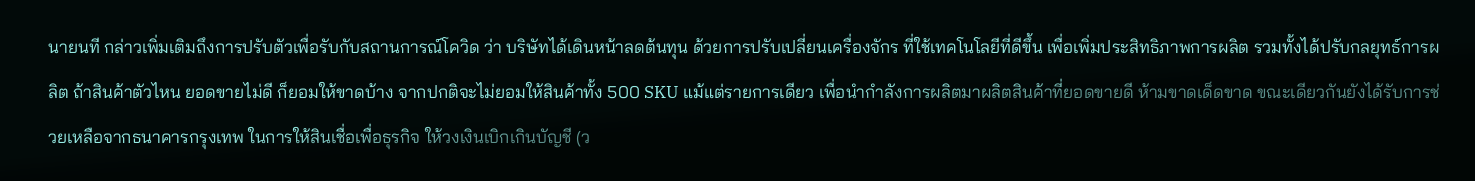นายนที กล่าวเพิ่มเติมถึงการปรับตัวเพื่อรับกับสถานการณ์โควิด ว่า บริษัทได้เดินหน้าลดต้นทุน ด้วยการปรับเปลี่ยนเครื่องจักร ที่ใช้เทคโนโลยีที่ดีขึ้น เพื่อเพิ่มประสิทธิภาพการผลิต รวมทั้งได้ปรับกลยุทธ์การผลิต ถ้าสินค้าตัวไหน ยอดขายไม่ดี ก็ยอมให้ขาดบ้าง จากปกติจะไม่ยอมให้สินค้าทั้ง 500 SKU แม้แต่รายการเดียว เพื่อนำกำลังการผลิตมาผลิตสินค้าที่ยอดขายดี ห้ามขาดเด็ดขาด ขณะเดียวกันยังได้รับการช่วยเหลือจากธนาคารกรุงเทพ ในการให้สินเชื่อเพื่อธุรกิจ ให้วงเงินเบิกเกินบัญชี (ว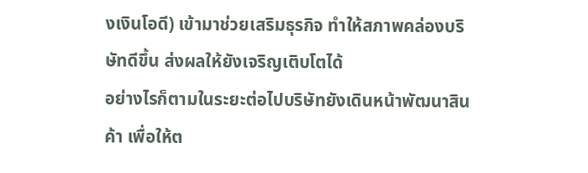งเงินโอดี) เข้ามาช่วยเสริมธุรกิจ ทำให้สภาพคล่องบริษัทดีขึ้น ส่งผลให้ยังเจริญเติบโตได้
อย่างไรก็ตามในระยะต่อไปบริษัทยังเดินหน้าพัฒนาสินค้า เพื่อให้ต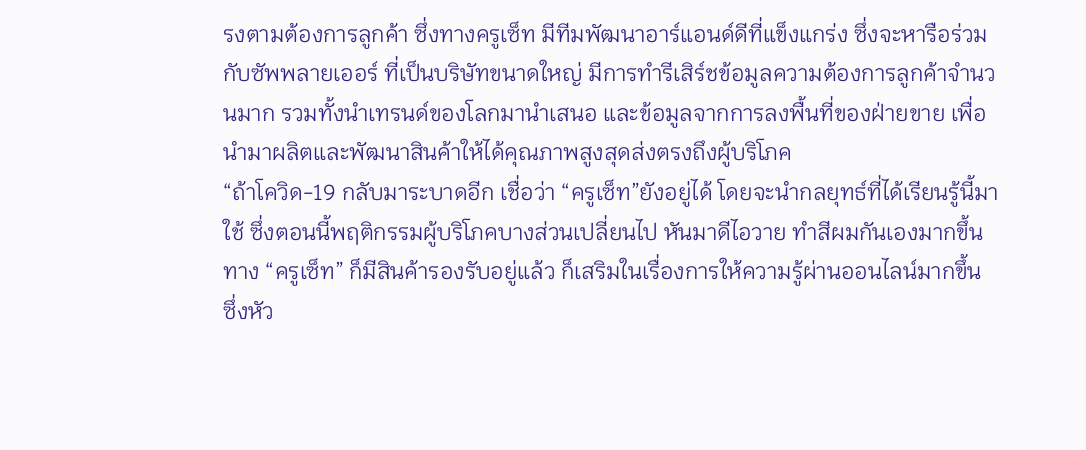รงตามต้องการลูกค้า ซึ่งทางครูเซ็ท มีทีมพัฒนาอาร์แอนด์ดีที่แข็งแกร่ง ซึ่งจะหารือร่วมกับซัพพลายเออร์ ที่เป็นบริษัทขนาดใหญ่ มีการทำรีเสิร์ชข้อมูลความต้องการลูกค้าจำนวนมาก รวมทั้งนำเทรนด์ของโลกมานำเสนอ และข้อมูลจากการลงพื้นที่ของฝ่ายขาย เพื่อนำมาผลิตและพัฒนาสินค้าให้ได้คุณภาพสูงสุดส่งตรงถึงผู้บริโภค
“ถ้าโควิด-19 กลับมาระบาดอีก เชื่อว่า “ครูเซ็ท”ยังอยู่ได้ โดยจะนำกลยุทธ์ที่ได้เรียนรู้นี้มาใช้ ซึ่งตอนนี้พฤติกรรมผู้บริโภคบางส่วนเปลี่ยนไป หันมาดีไอวาย ทำสีผมกันเองมากขึ้น ทาง “ครูเซ็ท” ก็มีสินค้ารองรับอยู่แล้ว ก็เสริมในเรื่องการให้ความรู้ผ่านออนไลน์มากขึ้น ซึ่งหัว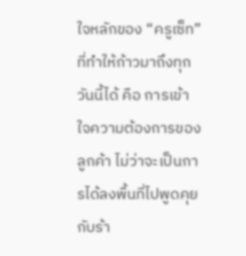ใจหลักของ “ครูเซ็ท” ที่ทำให้ก้าวมาถึงทุกวันนี้ได้ คือ การเข้าใจความต้องการของลูกค้า ไม่ว่าจะเป็นการได้ลงพื้นที่ไปพูดคุยกับร้า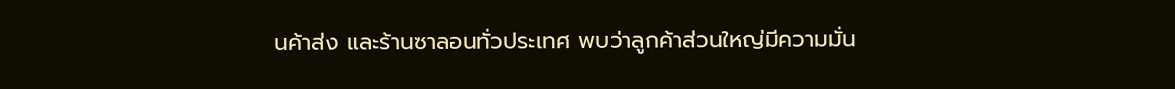นค้าส่ง และร้านซาลอนทั่วประเทศ พบว่าลูกค้าส่วนใหญ่มีความมั่น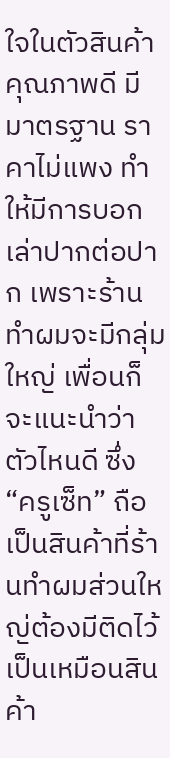ใจในตัวสินค้าคุณภาพดี มีมาตรฐาน ราคาไม่แพง ทำให้มีการบอกเล่าปากต่อปาก เพราะร้านทำผมจะมีกลุ่มใหญ่ เพื่อนก็จะแนะนำว่าตัวไหนดี ซึ่ง “ครูเซ็ท” ถือเป็นสินค้าที่ร้านทำผมส่วนใหญ่ต้องมีติดไว้ เป็นเหมือนสินค้า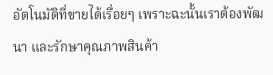อัตโนมัติที่ขายได้เรื่อยๆ เพราะฉะนั้นเราต้องพัฒนา และรักษาคุณภาพสินค้า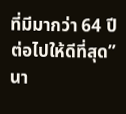ที่มีมากว่า 64 ปีต่อไปให้ดีที่สุด” นา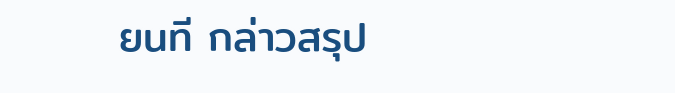ยนที กล่าวสรุป